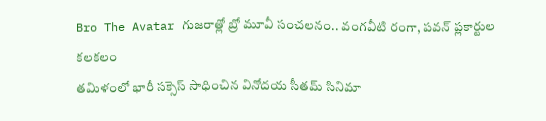Bro The Avatar గుజరాత్లో బ్రో మూవీ సంచలనం.. వంగవీటి రంగా, పవన్ ప్లకార్టుల కలకలం
తమిళంలో భారీ సక్సెస్ సాధించిన వినోదయ సీతమ్ సినిమా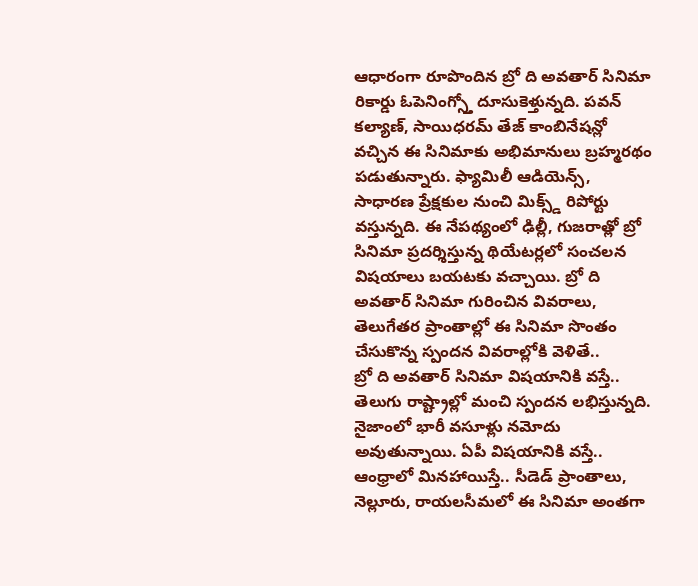ఆధారంగా రూపొందిన బ్రో ది అవతార్ సినిమా రికార్డు ఓపెనింగ్స్తో దూసుకెళ్తున్నది. పవన్ కల్యాణ్, సాయిధరమ్ తేజ్ కాంబినేషన్లో వచ్చిన ఈ సినిమాకు అభిమానులు బ్రహ్మరథం పడుతున్నారు. ఫ్యామిలీ ఆడియెన్స్, సాధారణ ప్రేక్షకుల నుంచి మిక్స్డ్ రిపోర్టు వస్తున్నది. ఈ నేపథ్యంలో ఢిల్లీ, గుజరాత్లో బ్రో సినిమా ప్రదర్శిస్తున్న థియేటర్లలో సంచలన విషయాలు బయటకు వచ్చాయి. బ్రో ది అవతార్ సినిమా గురించిన వివరాలు, తెలుగేతర ప్రాంతాల్లో ఈ సినిమా సొంతం చేసుకొన్న స్పందన వివరాల్లోకి వెళితే..
బ్రో ది అవతార్ సినిమా విషయానికి వస్తే.. తెలుగు రాష్ట్రాల్లో మంచి స్పందన లభిస్తున్నది. నైజాంలో భారీ వసూళ్లు నమోదు అవుతున్నాయి. ఏపీ విషయానికి వస్తే.. ఆంధ్రాలో మినహాయిస్తే.. సీడెడ్ ప్రాంతాలు, నెల్లూరు, రాయలసీమలో ఈ సినిమా అంతగా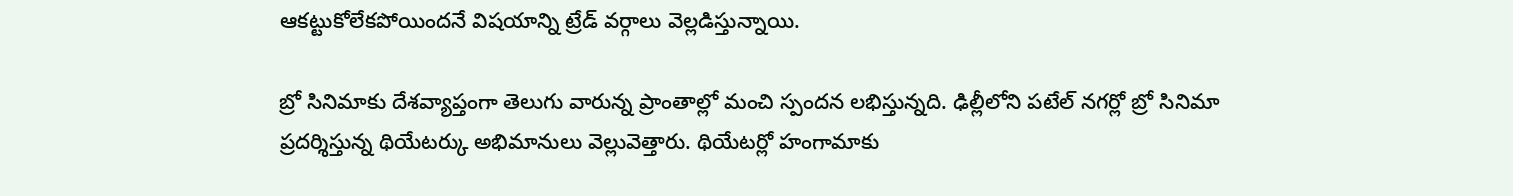ఆకట్టుకోలేకపోయిందనే విషయాన్ని ట్రేడ్ వర్గాలు వెల్లడిస్తున్నాయి.

బ్రో సినిమాకు దేశవ్యాప్తంగా తెలుగు వారున్న ప్రాంతాల్లో మంచి స్పందన లభిస్తున్నది. ఢిల్లీలోని పటేల్ నగర్లో బ్రో సినిమా ప్రదర్శిస్తున్న థియేటర్కు అభిమానులు వెల్లువెత్తారు. థియేటర్లో హంగామాకు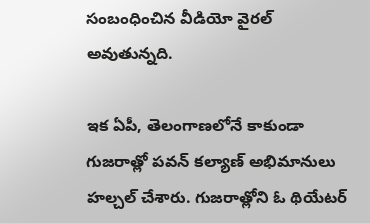సంబంధించిన వీడియో వైరల్ అవుతున్నది.

ఇక ఏపీ, తెలంగాణలోనే కాకుండా గుజరాత్లో పవన్ కల్యాణ్ అభిమానులు హల్చల్ చేశారు. గుజరాత్లోని ఓ థియేటర్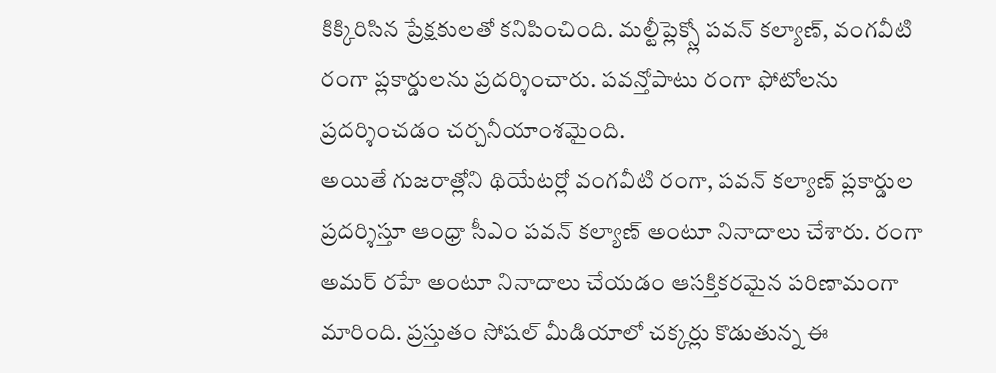కిక్కిరిసిన ప్రేక్షకులతో కనిపించింది. మల్టీప్లెక్స్లో పవన్ కల్యాణ్, వంగవీటి రంగా ప్లకార్డులను ప్రదర్శించారు. పవన్తోపాటు రంగా ఫోటోలను ప్రదర్శించడం చర్చనీయాంశమైంది.
అయితే గుజరాత్లోని థియేటర్లో వంగవీటి రంగా, పవన్ కల్యాణ్ ప్లకార్డుల ప్రదర్శిస్తూ ఆంధ్రా సీఎం పవన్ కల్యాణ్ అంటూ నినాదాలు చేశారు. రంగా అమర్ రహే అంటూ నినాదాలు చేయడం ఆసక్తికరమైన పరిణామంగా మారింది. ప్రస్తుతం సోషల్ మీడియాలో చక్కర్లు కొడుతున్న ఈ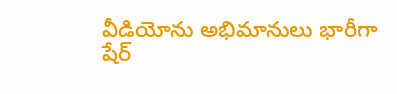వీడియోను అభిమానులు భారీగా షేర్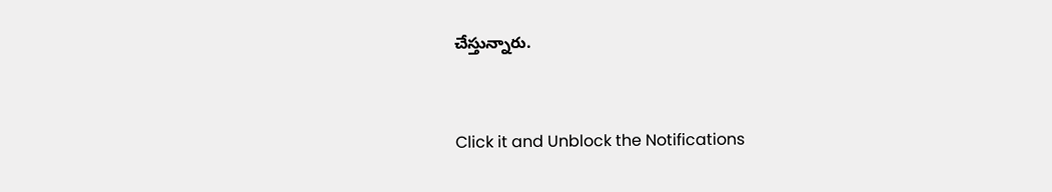చేస్తున్నారు.


Click it and Unblock the Notifications